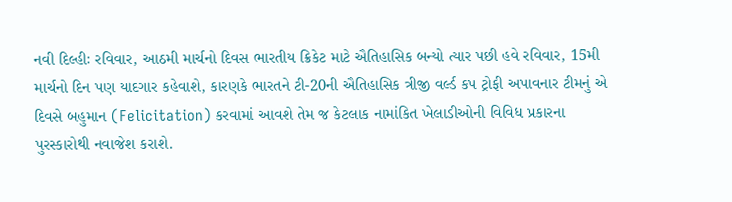નવી દિલ્હીઃ રવિવાર, આઠમી માર્ચનો દિવસ ભારતીય ક્રિકેટ માટે ઐતિહાસિક બન્યો ત્યાર પછી હવે રવિવાર, 15મી માર્ચનો દિન પણ યાદગાર કહેવાશે, કારણકે ભારતને ટી-20ની ઐતિહાસિક ત્રીજી વર્લ્ડ કપ ટ્રોફી અપાવનાર ટીમનું એ દિવસે બહુમાન (Felicitation) કરવામાં આવશે તેમ જ કેટલાક નામાંકિત ખેલાડીઓની વિવિધ પ્રકારના પુરસ્કારોથી નવાજેશ કરાશે.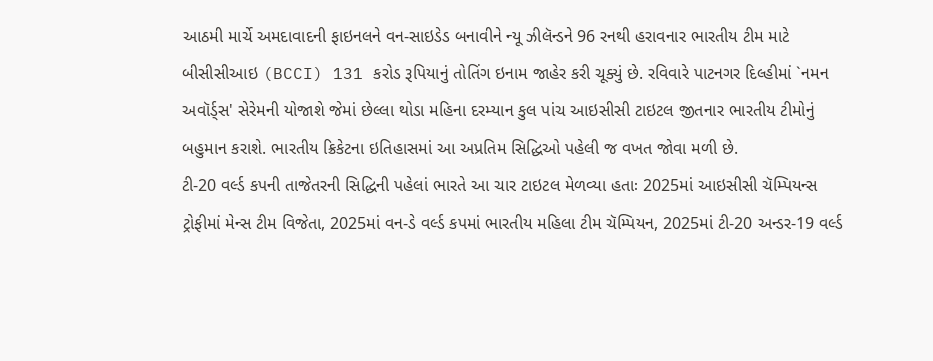આઠમી માર્ચે અમદાવાદની ફાઇનલને વન-સાઇડેડ બનાવીને ન્યૂ ઝીલૅન્ડને 96 રનથી હરાવનાર ભારતીય ટીમ માટે બીસીસીઆઇ (BCCI) 131 કરોડ રૂપિયાનું તોતિંગ ઇનામ જાહેર કરી ચૂક્યું છે. રવિવારે પાટનગર દિલ્હીમાં `નમન અવૉર્ડ્સ' સેરેમની યોજાશે જેમાં છેલ્લા થોડા મહિના દરમ્યાન કુલ પાંચ આઇસીસી ટાઇટલ જીતનાર ભારતીય ટીમોનું બહુમાન કરાશે. ભારતીય ક્રિકેટના ઇતિહાસમાં આ અપ્રતિમ સિદ્ધિઓ પહેલી જ વખત જોવા મળી છે.
ટી-20 વર્લ્ડ કપની તાજેતરની સિદ્ધિની પહેલાં ભારતે આ ચાર ટાઇટલ મેળવ્યા હતાઃ 2025માં આઇસીસી ચૅમ્પિયન્સ ટ્રોફીમાં મેન્સ ટીમ વિજેતા, 2025માં વન-ડે વર્લ્ડ કપમાં ભારતીય મહિલા ટીમ ચૅમ્પિયન, 2025માં ટી-20 અન્ડર-19 વર્લ્ડ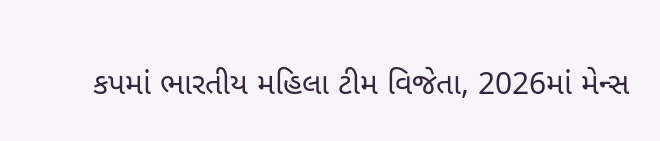કપમાં ભારતીય મહિલા ટીમ વિજેતા, 2026માં મેન્સ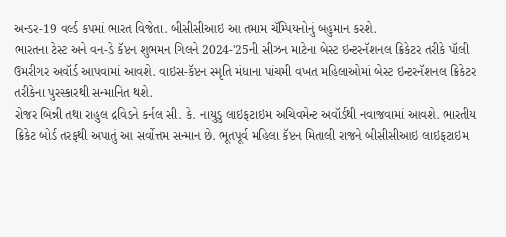અન્ડર-19 વર્લ્ડ કપમાં ભારત વિજેતા. બીસીસીઆઇ આ તમામ ચૅમ્પિયનોનું બહુમાન કરશે.
ભારતના ટેસ્ટ અને વન-ડે કૅપ્ટન શુભમન ગિલને 2024-'25ની સીઝન માટેના બેસ્ટ ઇન્ટરનૅશનલ ક્રિકેટર તરીકે પૉલી ઉમરીગર અવૉર્ડ આપવામાં આવશે. વાઇસ-કૅપ્ટન સ્મૃતિ મંધાના પાંચમી વખત મહિલાઓમાં બેસ્ટ ઇન્ટરનૅશનલ ક્રિકેટર તરીકેના પુરસ્કારથી સન્માનિત થશે.
રોજર બિન્ની તથા રાહુલ દ્રવિડને કર્નલ સી. કે. નાયુડુ લાઇફટાઇમ અચિવમેન્ટ અવૉર્ડથી નવાજવામાં આવશે. ભારતીય ક્રિકેટ બોર્ડ તરફથી અપાતું આ સર્વોત્તમ સન્માન છે. ભૂતપૂર્વ મહિલા કૅપ્ટન મિતાલી રાજને બીસીસીઆઇ લાઇફટાઇમ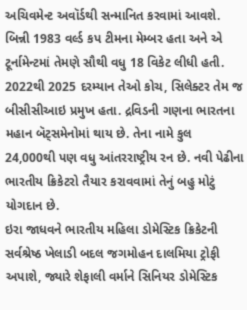અચિવમેન્ટ અવૉર્ડથી સન્માનિત કરવામાં આવશે. બિન્ની 1983 વર્લ્ડ કપ ટીમના મેમ્બર હતા અને એ ટૂર્નામેન્ટમાં તેમણે સૌથી વધુ 18 વિકેટ લીધી હતી.
2022થી 2025 દરમ્યાન તેઓ કોચ, સિલેક્ટર તેમ જ બીસીસીઆઇ પ્રમુખ હતા. દ્રવિડની ગણના ભારતના મહાન બૅટ્સમેનોમાં થાય છે. તેના નામે કુલ 24,000થી પણ વધુ આંતરરાષ્ટ્રીય રન છે. નવી પેઢીના ભારતીય ક્રિકેટરો તૈયાર કરાવવામાં તેનું બહુ મોટું યોગદાન છે.
ઇરા જાધવને ભારતીય મહિલા ડોમેસ્ટિક ક્રિકેટની સર્વશ્રેષ્ઠ ખેલાડી બદલ જગમોહન દાલમિયા ટ્રોફી અપાશે, જ્યારે શેફાલી વર્માને સિનિયર ડોમેસ્ટિક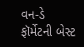વન-ડે ફૉર્મેટની બેસ્ટ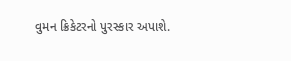વુમન ક્રિકેટરનો પુરસ્કાર અપાશે.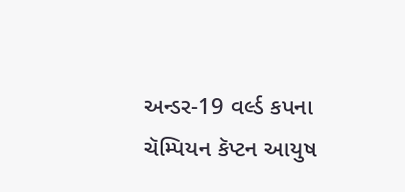અન્ડર-19 વર્લ્ડ કપના ચૅમ્પિયન કૅપ્ટન આયુષ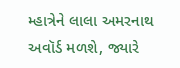મ્હાત્રેને લાલા અમરનાથ અવૉર્ડ મળશે, જ્યારે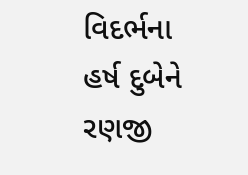વિદર્ભના હર્ષ દુબેને રણજી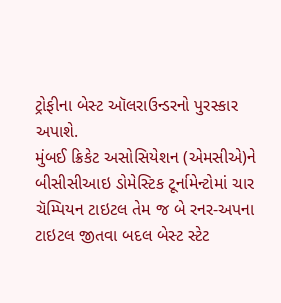ટ્રોફીના બેસ્ટ ઑલરાઉન્ડરનો પુરસ્કાર અપાશે.
મુંબઈ ક્રિકેટ અસોસિયેશન (એમસીએ)ને બીસીસીઆઇ ડોમેસ્ટિક ટૂર્નામેન્ટોમાં ચાર ચૅમ્પિયન ટાઇટલ તેમ જ બે રનર-અપના ટાઇટલ જીતવા બદલ બેસ્ટ સ્ટેટ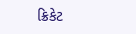ક્રિકેટ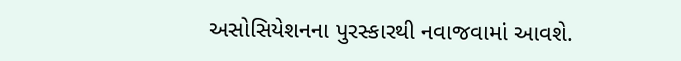અસોસિયેશનના પુરસ્કારથી નવાજવામાં આવશે.